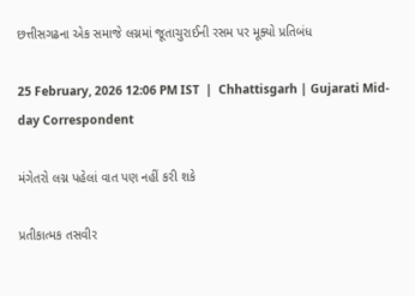છત્તીસગઢના એક સમાજે લગ્નમાં જૂતાચુરાઈની રસમ પર મૂક્યો પ્રતિબંધ

25 February, 2026 12:06 PM IST  |  Chhattisgarh | Gujarati Mid-day Correspondent

મંગેતરો લગ્ન પહેલાં વાત પણ નહીં કરી શકે

પ્રતીકાત્મક તસવીર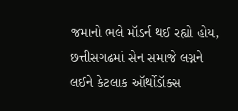જમાનો ભલે મૉડર્ન થઈ રહ્યો હોય, છત્તીસગઢમાં સેન સમાજે લગ્નને લઈને કેટલાક ઑર્થોડૉક્સ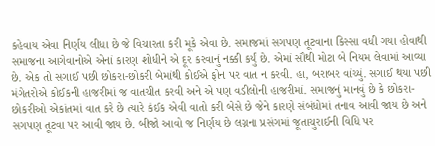કહેવાય એવા નિર્ણય લીધા છે જે વિચારતા કરી મૂકે એવા છે. સમાજમાં સગપણ તૂટવાના કિસ્સા વધી ગયા હોવાથી સમાજના આગેવાનોએ એનાં કારણ શોધીને એ દૂર કરવાનું નક્કી કર્યું છે. એમાં સૌથી મોટા બે નિયમ લેવામાં આવ્યા છે. એક તો સગાઈ પછી છોકરા-છોકરી બેમાંથી કોઈએ ફોન પર વાત ન કરવી. હા, બરાબર વાંચ્યું. સગાઈ થયા પછી મંગેતરોએ કોઈકની હાજરીમાં જ વાતચીત કરવી અને એ પણ વડીલોની હાજરીમાં. સમાજનું માનવું છે કે છોકરા-છોકરીઓ એકાંતમાં વાત કરે છે ત્યારે કંઈક એવી વાતો કરી બેસે છે જેને કારણે સંબંધોમાં તનાવ આવી જાય છે અને સગપણ તૂટવા પર આવી જાય છે. બીજો આવો જ નિર્ણય છે લગ્નના પ્રસંગમાં જૂતાચુરાઈની વિધિ પર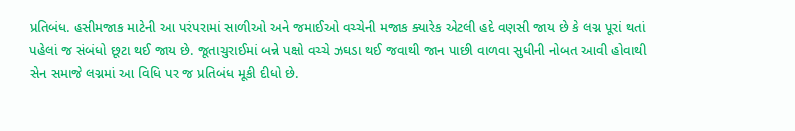પ્રતિબંધ. હસીમજાક માટેની આ પરંપરામાં સાળીઓ અને જમાઈઓ વચ્ચેની મજાક ક્યારેક એટલી હદે વણસી જાય છે કે લગ્ન પૂરાં થતાં પહેલાં જ સંબંધો છૂટા થઈ જાય છે. જૂતાચુરાઈમાં બન્ને પક્ષો વચ્ચે ઝઘડા થઈ જવાથી જાન પાછી વાળવા સુધીની નોબત આવી હોવાથી સેન સમાજે લગ્નમાં આ વિધિ પર જ પ્રતિબંધ મૂકી દીધો છે.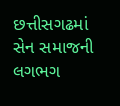છત્તીસગઢમાં સેન સમાજની લગભગ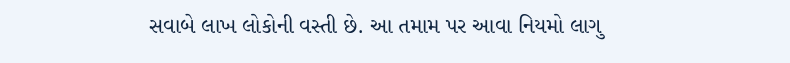સવાબે લાખ લોકોની વસ્તી છે. આ તમામ પર આવા નિયમો લાગુ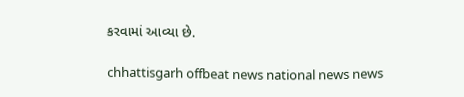કરવામાં આવ્યા છે.

chhattisgarh offbeat news national news news